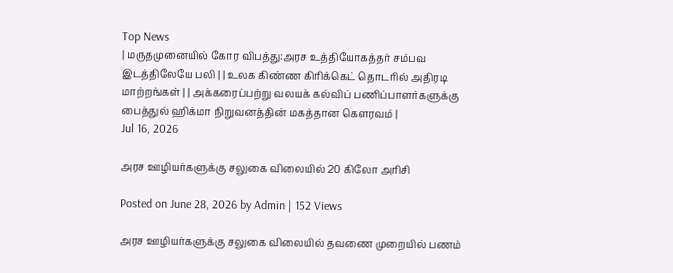Top News
| மருதமுனையில் கோர விபத்து:அரச உத்தியோகத்தர் சம்பவ இடத்திலேயே பலி | | உலக கிண்ண கிரிக்கெட் தொடரில் அதிரடி மாற்றங்கள் | | அக்கரைப்பற்று வலயக் கல்விப் பணிப்பாளர்களுக்கு பைத்துல் ஹிக்மா நிறுவனத்தின் மகத்தான கௌரவம் |
Jul 16, 2026

அரச ஊழியர்களுக்கு சலுகை விலையில் 20 கிலோ அரிசி

Posted on June 28, 2026 by Admin | 152 Views

அரச ஊழியர்களுக்கு சலுகை விலையில் தவணை முறையில் பணம்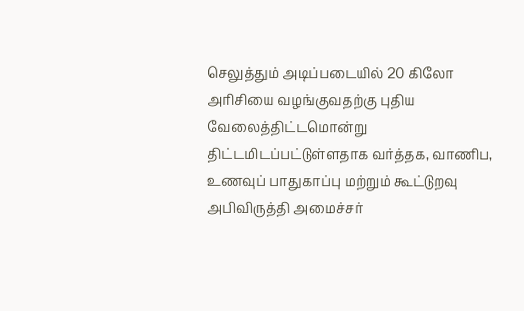செலுத்தும் அடிப்படையில் 20 கிலோ அரிசியை வழங்குவதற்கு புதிய வேலைத்திட்டமொன்று திட்டமிடப்பட்டுள்ளதாக வர்த்தக, வாணிப, உணவுப் பாதுகாப்பு மற்றும் கூட்டுறவு அபிவிருத்தி அமைச்சர்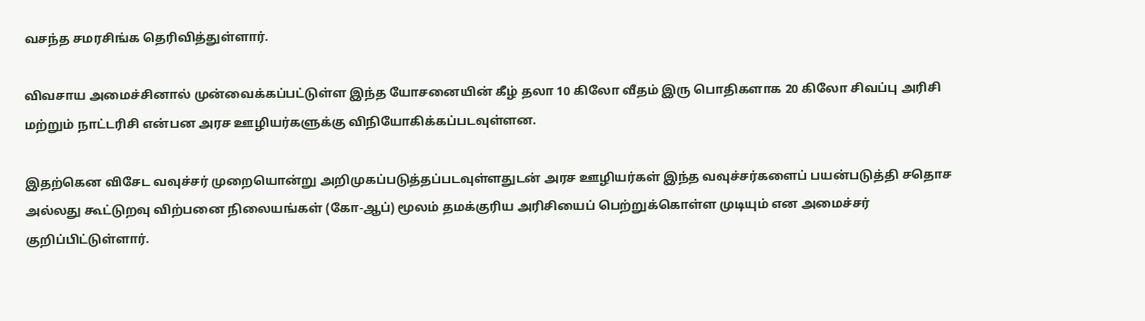வசந்த சமரசிங்க தெரிவித்துள்ளார்.

விவசாய அமைச்சினால் முன்வைக்கப்பட்டுள்ள இந்த யோசனையின் கீழ் தலா 10 கிலோ வீதம் இரு பொதிகளாக 20 கிலோ சிவப்பு அரிசி மற்றும் நாட்டரிசி என்பன அரச ஊழியர்களுக்கு விநியோகிக்கப்படவுள்ளன.

இதற்கென விசேட வவுச்சர் முறையொன்று அறிமுகப்படுத்தப்படவுள்ளதுடன் அரச ஊழியர்கள் இந்த வவுச்சர்களைப் பயன்படுத்தி சதொச அல்லது கூட்டுறவு விற்பனை நிலையங்கள் (கோ-ஆப்) மூலம் தமக்குரிய அரிசியைப் பெற்றுக்கொள்ள முடியும் என அமைச்சர் குறிப்பிட்டுள்ளார்.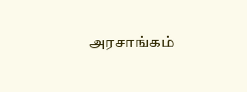அரசாங்கம்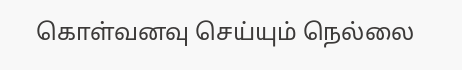கொள்வனவு செய்யும் நெல்லை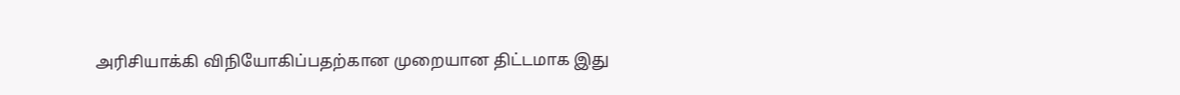அரிசியாக்கி விநியோகிப்பதற்கான முறையான திட்டமாக இது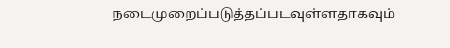நடைமுறைப்படுத்தப்படவுள்ளதாகவும்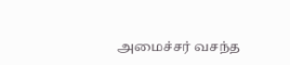அமைச்சர் வசந்த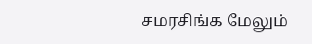சமரசிங்க மேலும்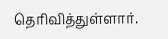தெரிவித்துள்ளார்.